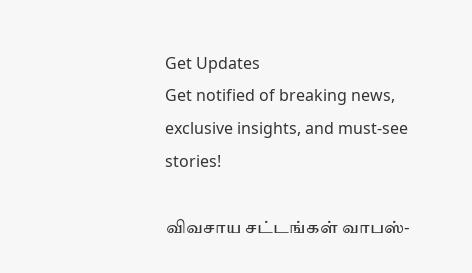Get Updates
Get notified of breaking news, exclusive insights, and must-see stories!

விவசாய சட்டங்கள் வாபஸ்-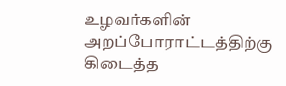உழவர்களின் அறப்போராட்டத்திற்கு கிடைத்த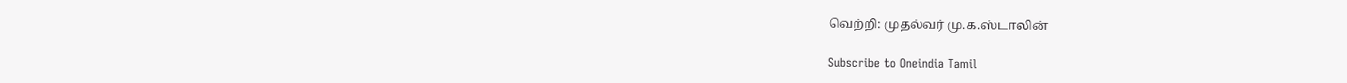வெற்றி: முதல்வர் மு.க.ஸ்டாலின்

Subscribe to Oneindia Tamil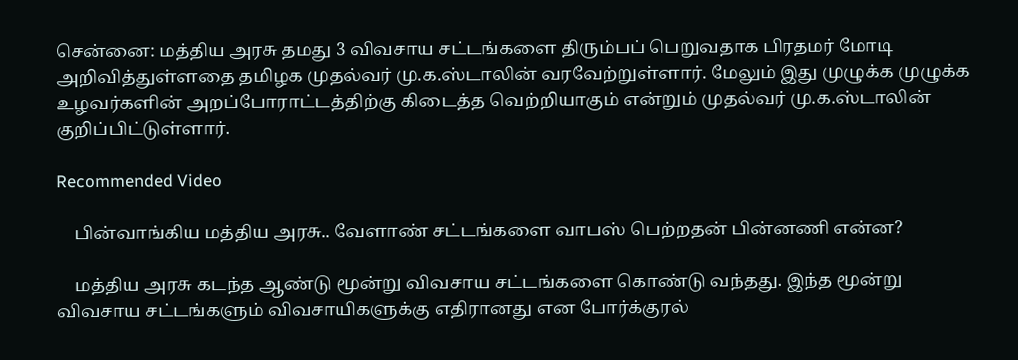சென்னை: மத்திய அரசு தமது 3 விவசாய சட்டங்களை திரும்பப் பெறுவதாக பிரதமர் மோடி அறிவித்துள்ளதை தமிழக முதல்வர் மு.க.ஸ்டாலின் வரவேற்றுள்ளார். மேலும் இது முழுக்க முழுக்க உழவர்களின் அறப்போராட்டத்திற்கு கிடைத்த வெற்றியாகும் என்றும் முதல்வர் மு.க.ஸ்டாலின் குறிப்பிட்டுள்ளார்.

Recommended Video

    பின்வாங்கிய மத்திய அரசு.. வேளாண் சட்டங்களை வாபஸ் பெற்றதன் பின்னணி என்ன?

    மத்திய அரசு கடந்த ஆண்டு மூன்று விவசாய சட்டங்களை கொண்டு வந்தது. இந்த மூன்று விவசாய சட்டங்களும் விவசாயிகளுக்கு எதிரானது என போர்க்குரல்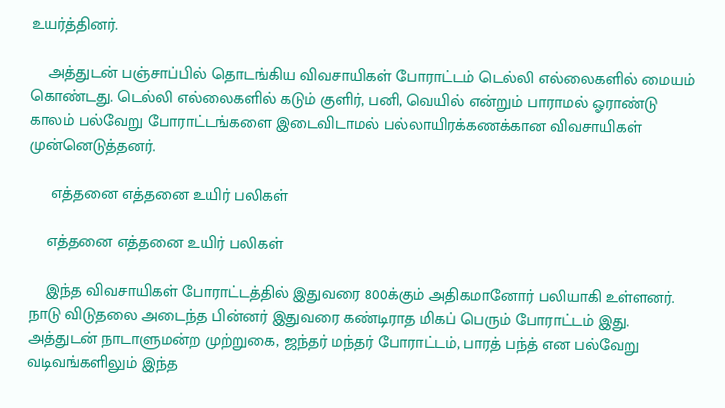உயர்த்தினர்.

    அத்துடன் பஞ்சாப்பில் தொடங்கிய விவசாயிகள் போராட்டம் டெல்லி எல்லைகளில் மையம் கொண்டது. டெல்லி எல்லைகளில் கடும் குளிர், பனி, வெயில் என்றும் பாராமல் ஓராண்டு காலம் பல்வேறு போராட்டங்களை இடைவிடாமல் பல்லாயிரக்கணக்கான விவசாயிகள் முன்னெடுத்தனர்.

     எத்தனை எத்தனை உயிர் பலிகள்

    எத்தனை எத்தனை உயிர் பலிகள்

    இந்த விவசாயிகள் போராட்டத்தில் இதுவரை 800க்கும் அதிகமானோர் பலியாகி உள்ளனர். நாடு விடுதலை அடைந்த பின்னர் இதுவரை கண்டிராத மிகப் பெரும் போராட்டம் இது. அத்துடன் நாடாளுமன்ற முற்றுகை, ஜந்தர் மந்தர் போராட்டம், பாரத் பந்த் என பல்வேறு வடிவங்களிலும் இந்த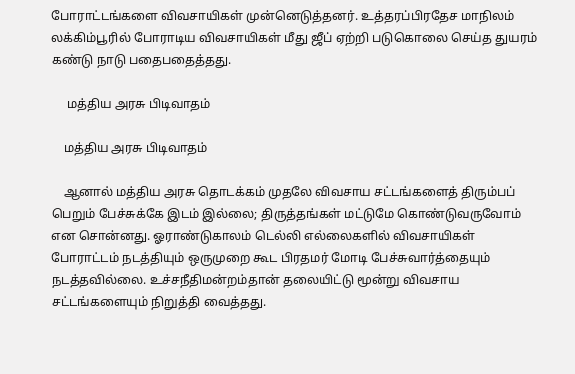போராட்டங்களை விவசாயிகள் முன்னெடுத்தனர். உத்தரப்பிரதேச மாநிலம் லக்கிம்பூரில் போராடிய விவசாயிகள் மீது ஜீப் ஏற்றி படுகொலை செய்த துயரம் கண்டு நாடு பதைபதைத்தது.

     மத்திய அரசு பிடிவாதம்

    மத்திய அரசு பிடிவாதம்

    ஆனால் மத்திய அரசு தொடக்கம் முதலே விவசாய சட்டங்களைத் திரும்பப் பெறும் பேச்சுக்கே இடம் இல்லை; திருத்தங்கள் மட்டுமே கொண்டுவருவோம் என சொன்னது. ஓராண்டுகாலம் டெல்லி எல்லைகளில் விவசாயிகள் போராட்டம் நடத்தியும் ஒருமுறை கூட பிரதமர் மோடி பேச்சுவார்த்தையும் நடத்தவில்லை. உச்சநீதிமன்றம்தான் தலையிட்டு மூன்று விவசாய சட்டங்களையும் நிறுத்தி வைத்தது.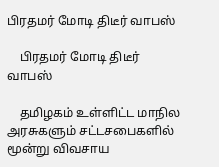பிரதமர் மோடி திடீர் வாபஸ்

    பிரதமர் மோடி திடீர் வாபஸ்

    தமிழகம் உள்ளிட்ட மாநில அரசுகளும் சட்டசபைகளில் மூன்று விவசாய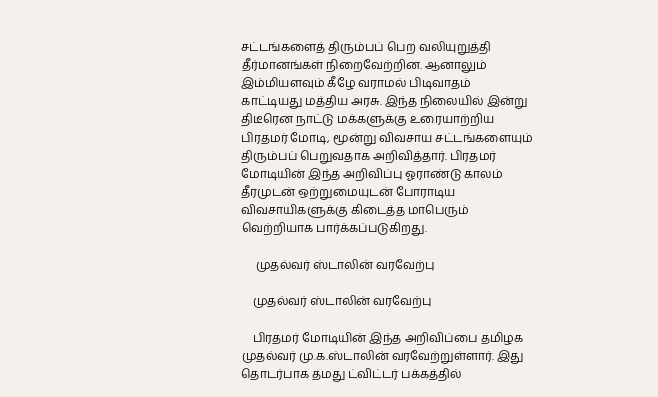சட்டங்களைத் திரும்பப் பெற வலியுறுத்தி தீர்மானங்கள் நிறைவேற்றின. ஆனாலும் இம்மியளவும் கீழே வராமல் பிடிவாதம் காட்டியது மத்திய அரசு. இந்த நிலையில் இன்று திடீரென நாட்டு மக்களுக்கு உரையாற்றிய பிரதமர் மோடி, மூன்று விவசாய சட்டங்களையும் திரும்பப் பெறுவதாக அறிவித்தார். பிரதமர் மோடியின் இந்த அறிவிப்பு ஓராண்டு காலம் தீரமுடன் ஒற்றுமையுடன் போராடிய விவசாயிகளுக்கு கிடைத்த மாபெரும் வெற்றியாக பார்க்கப்படுகிறது.

     முதல்வர் ஸ்டாலின் வரவேற்பு

    முதல்வர் ஸ்டாலின் வரவேற்பு

    பிரதமர் மோடியின் இந்த அறிவிப்பை தமிழக முதல்வர் மு.க.ஸ்டாலின் வரவேற்றுள்ளார். இது தொடர்பாக தமது ட்விட்டர் பக்கத்தில்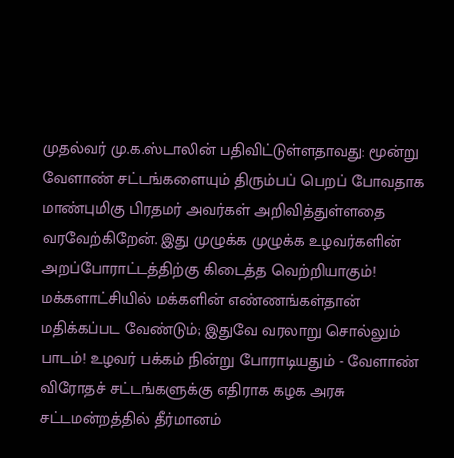முதல்வர் மு.க.ஸ்டாலின் பதிவிட்டுள்ளதாவது: மூன்று வேளாண் சட்டங்களையும் திரும்பப் பெறப் போவதாக மாண்புமிகு பிரதமர் அவர்கள் அறிவித்துள்ளதை வரவேற்கிறேன். இது முழுக்க முழுக்க உழவர்களின் அறப்போராட்டத்திற்கு கிடைத்த வெற்றியாகும்! மக்களாட்சியில் மக்களின் எண்ணங்கள்தான் மதிக்கப்பட வேண்டும்; இதுவே வரலாறு சொல்லும் பாடம்! உழவர் பக்கம் நின்று போராடியதும் - வேளாண் விரோதச் சட்டங்களுக்கு எதிராக கழக அரசு சட்டமன்றத்தில் தீர்மானம்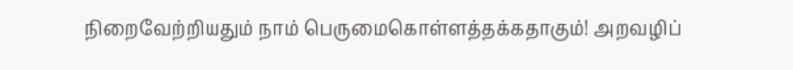நிறைவேற்றியதும் நாம் பெருமைகொள்ளத்தக்கதாகும்! அறவழிப்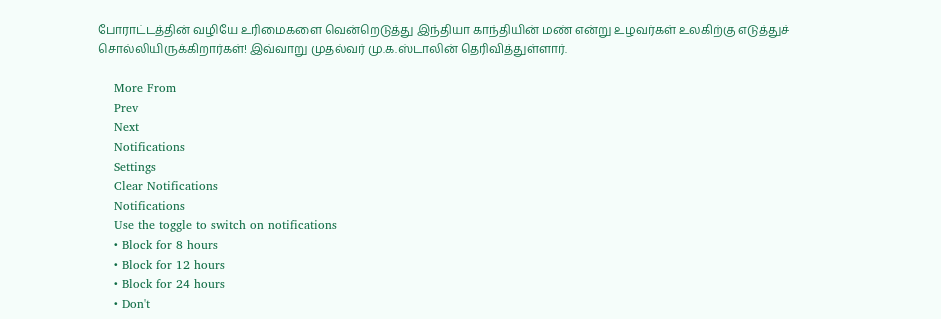போராட்டத்தின் வழியே உரிமைகளை வென்றெடுத்து இந்தியா காந்தியின் மண் என்று உழவர்கள் உலகிற்கு எடுத்துச் சொல்லியிருக்கிறார்கள்! இவ்வாறு முதல்வர் மு.க.ஸ்டாலின் தெரிவித்துள்ளார்.

    More From
    Prev
    Next
    Notifications
    Settings
    Clear Notifications
    Notifications
    Use the toggle to switch on notifications
    • Block for 8 hours
    • Block for 12 hours
    • Block for 24 hours
    • Don't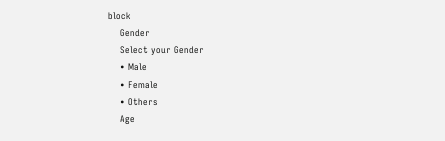block
    Gender
    Select your Gender
    • Male
    • Female
    • Others
    Age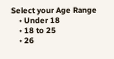Select your Age Range
    • Under 18
    • 18 to 25
    • 26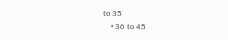to 35
    • 36 to 45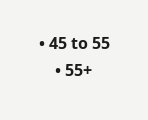• 45 to 55
    • 55+